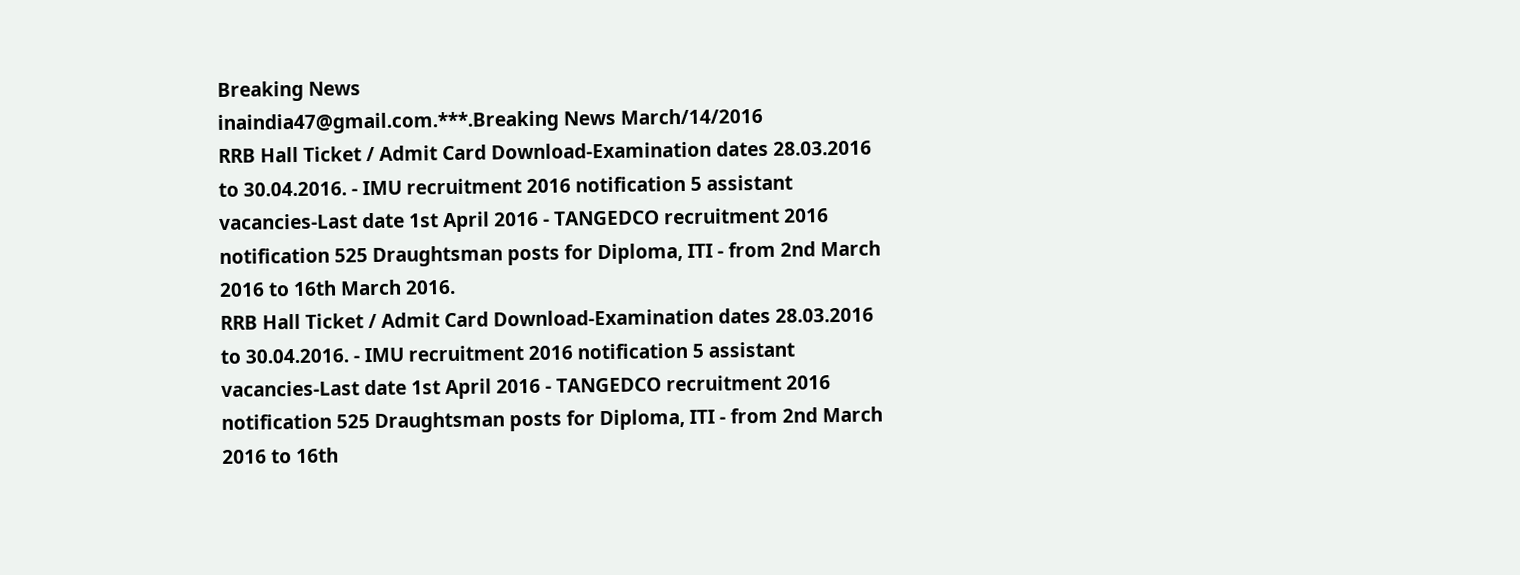Breaking News
inaindia47@gmail.com.***.Breaking News March/14/2016
RRB Hall Ticket / Admit Card Download-Examination dates 28.03.2016 to 30.04.2016. - IMU recruitment 2016 notification 5 assistant vacancies-Last date 1st April 2016 - TANGEDCO recruitment 2016 notification 525 Draughtsman posts for Diploma, ITI - from 2nd March 2016 to 16th March 2016.
RRB Hall Ticket / Admit Card Download-Examination dates 28.03.2016 to 30.04.2016. - IMU recruitment 2016 notification 5 assistant vacancies-Last date 1st April 2016 - TANGEDCO recruitment 2016 notification 525 Draughtsman posts for Diploma, ITI - from 2nd March 2016 to 16th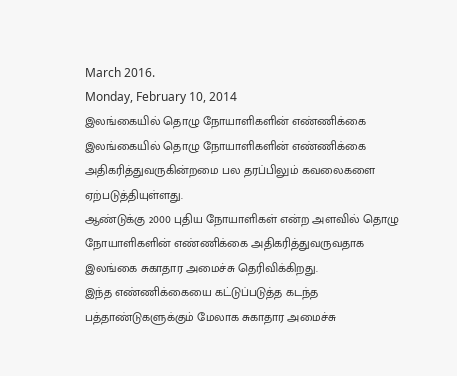March 2016.
Monday, February 10, 2014
இலங்கையில் தொழு நோயாளிகளின் எண்ணிக்கை
இலங்கையில் தொழு நோயாளிகளின் எண்ணிக்கை அதிகரித்துவருகின்றமை பல தரப்பிலும் கவலைகளை ஏற்படுத்தியுள்ளது.
ஆண்டுக்கு 2000 புதிய நோயாளிகள் என்ற அளவில் தொழு நோயாளிகளின் எண்ணிக்கை அதிகரித்துவருவதாக இலங்கை சுகாதார அமைச்சு தெரிவிக்கிறது.
இந்த எண்ணிக்கையை கட்டுப்படுத்த கடந்த பத்தாண்டுகளுக்கும் மேலாக சுகாதார அமைச்சு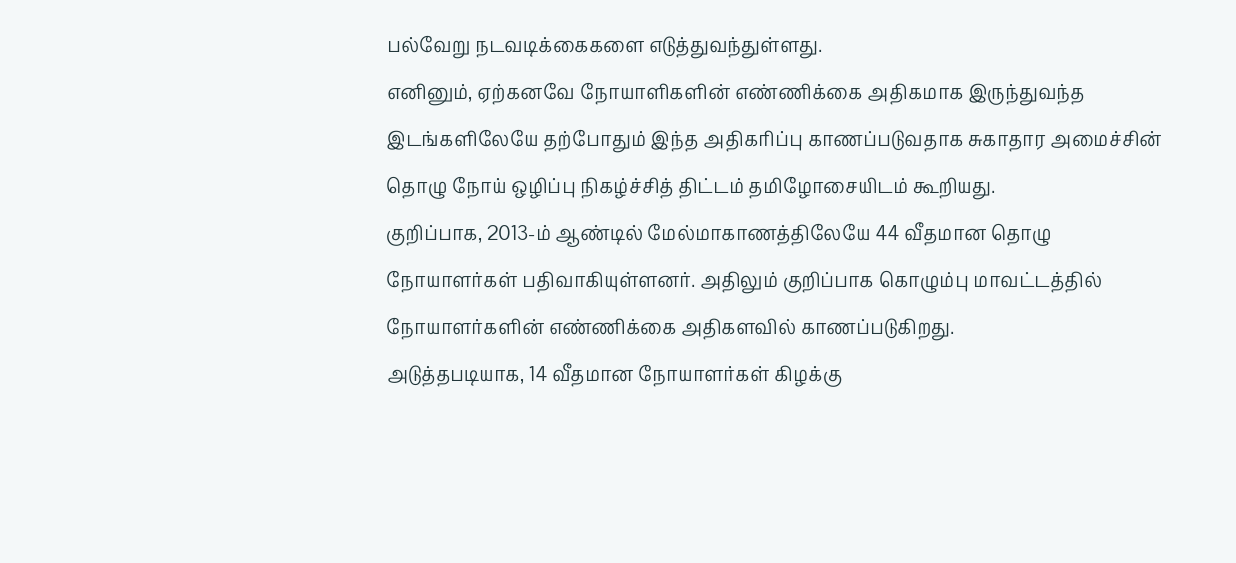பல்வேறு நடவடிக்கைகளை எடுத்துவந்துள்ளது.
எனினும், ஏற்கனவே நோயாளிகளின் எண்ணிக்கை அதிகமாக இருந்துவந்த இடங்களிலேயே தற்போதும் இந்த அதிகரிப்பு காணப்படுவதாக சுகாதார அமைச்சின் தொழு நோய் ஒழிப்பு நிகழ்ச்சித் திட்டம் தமிழோசையிடம் கூறியது.
குறிப்பாக, 2013-ம் ஆண்டில் மேல்மாகாணத்திலேயே 44 வீதமான தொழு நோயாளர்கள் பதிவாகியுள்ளனர். அதிலும் குறிப்பாக கொழும்பு மாவட்டத்தில் நோயாளர்களின் எண்ணிக்கை அதிகளவில் காணப்படுகிறது.
அடுத்தபடியாக, 14 வீதமான நோயாளர்கள் கிழக்கு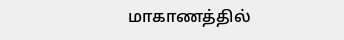மாகாணத்தில்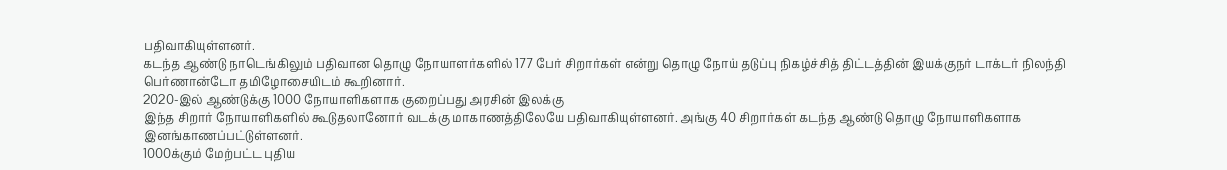பதிவாகியுள்ளனர்.
கடந்த ஆண்டு நாடெங்கிலும் பதிவான தொழு நோயாளர்களில் 177 பேர் சிறார்கள் என்று தொழு நோய் தடுப்பு நிகழ்ச்சித் திட்டத்தின் இயக்குநர் டாக்டர் நிலந்தி பெர்ணான்டோ தமிழோசையிடம் கூறினார்.
2020-இல் ஆண்டுக்கு 1000 நோயாளிகளாக குறைப்பது அரசின் இலக்கு
இந்த சிறார் நோயாளிகளில் கூடுதலானோர் வடக்கு மாகாணத்திலேயே பதிவாகியுள்ளனர். அங்கு 40 சிறார்கள் கடந்த ஆண்டு தொழு நோயாளிகளாக இனங்காணப்பட்டுள்ளனர்.
1000க்கும் மேற்பட்ட புதிய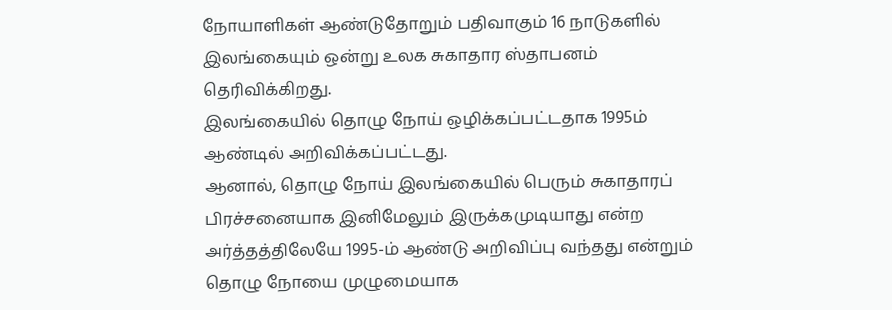நோயாளிகள் ஆண்டுதோறும் பதிவாகும் 16 நாடுகளில் இலங்கையும் ஒன்று உலக சுகாதார ஸ்தாபனம் தெரிவிக்கிறது.
இலங்கையில் தொழு நோய் ஒழிக்கப்பட்டதாக 1995ம் ஆண்டில் அறிவிக்கப்பட்டது.
ஆனால், தொழு நோய் இலங்கையில் பெரும் சுகாதாரப் பிரச்சனையாக இனிமேலும் இருக்கமுடியாது என்ற அர்த்தத்திலேயே 1995-ம் ஆண்டு அறிவிப்பு வந்தது என்றும் தொழு நோயை முழுமையாக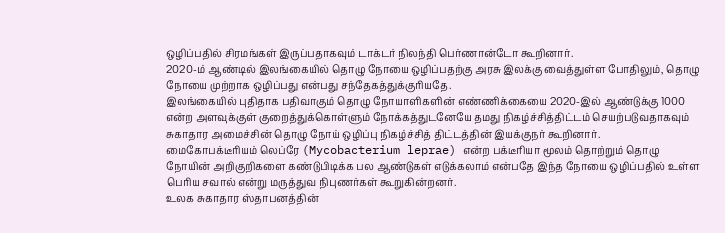ஒழிப்பதில் சிரமங்கள் இருப்பதாகவும் டாக்டர் நிலந்தி பெர்ணான்டோ கூறினார்.
2020-ம் ஆண்டில் இலங்கையில் தொழு நோயை ஒழிப்பதற்கு அரசு இலக்கு வைத்துள்ள போதிலும், தொழு நோயை முற்றாக ஒழிப்பது என்பது சந்தேகத்துக்குரியதே.
இலங்கையில் புதிதாக பதிவாகும் தொழு நோயாளிகளின் எண்ணிக்கையை 2020-இல் ஆண்டுக்கு 1000 என்ற அளவுக்குள் குறைத்துக்கொள்ளும் நோக்கத்துடனேயே தமது நிகழ்ச்சித்திட்டம் செயற்படுவதாகவும் சுகாதார அமைச்சின் தொழு நோய் ஒழிப்பு நிகழ்ச்சித் திட்டத்தின் இயக்குநர் கூறினார்.
மைகோபக்டீரியம் லெப்ரே (Mycobacterium leprae) என்ற பக்டீரியா மூலம் தொற்றும் தொழு நோயின் அறிகுறிகளை கண்டுபிடிக்க பல ஆண்டுகள் எடுக்கலாம் என்பதே இந்த நோயை ஒழிப்பதில் உள்ள பெரிய சவால் என்று மருத்துவ நிபுணர்கள் கூறுகின்றனர்.
உலக சுகாதார ஸ்தாபனத்தின்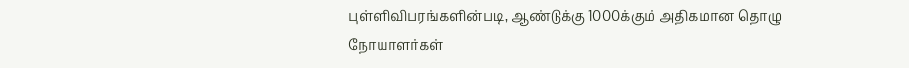புள்ளிவிபரங்களின்படி, ஆண்டுக்கு 1000க்கும் அதிகமான தொழு நோயாளர்கள்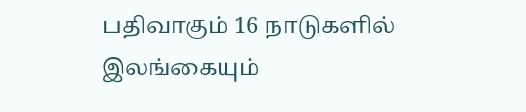பதிவாகும் 16 நாடுகளில் இலங்கையும்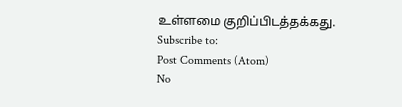உள்ளமை குறிப்பிடத்தக்கது.
Subscribe to:
Post Comments (Atom)
No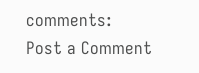comments:
Post a Comment